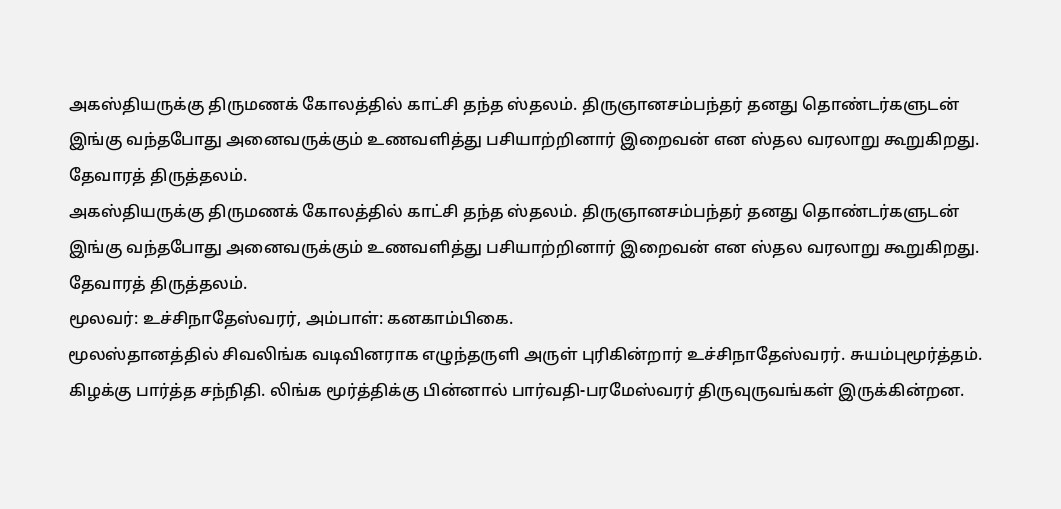அகஸ்தியருக்கு திருமணக் கோலத்தில் காட்சி தந்த ஸ்தலம். திருஞானசம்பந்தர் தனது தொண்டர்களுடன்
இங்கு வந்தபோது அனைவருக்கும் உணவளித்து பசியாற்றினார் இறைவன் என ஸ்தல வரலாறு கூறுகிறது.
தேவாரத் திருத்தலம்.
அகஸ்தியருக்கு திருமணக் கோலத்தில் காட்சி தந்த ஸ்தலம். திருஞானசம்பந்தர் தனது தொண்டர்களுடன்
இங்கு வந்தபோது அனைவருக்கும் உணவளித்து பசியாற்றினார் இறைவன் என ஸ்தல வரலாறு கூறுகிறது.
தேவாரத் திருத்தலம்.
மூலவர்: உச்சிநாதேஸ்வரர், அம்பாள்: கனகாம்பிகை.
மூலஸ்தானத்தில் சிவலிங்க வடிவினராக எழுந்தருளி அருள் புரிகின்றார் உச்சிநாதேஸ்வரர். சுயம்புமூர்த்தம்.
கிழக்கு பார்த்த சந்நிதி. லிங்க மூர்த்திக்கு பின்னால் பார்வதி-பரமேஸ்வரர் திருவுருவங்கள் இருக்கின்றன.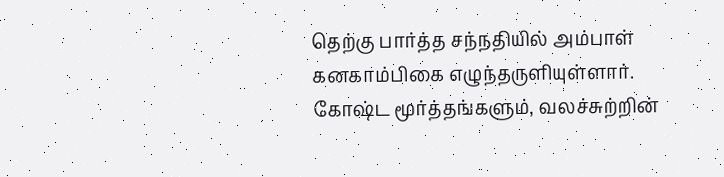தெற்கு பார்த்த சந்நதியில் அம்பாள் கனகாம்பிகை எழுந்தருளியுள்ளார்.
கோஷ்ட மூர்த்தங்களும், வலச்சுற்றின்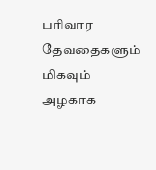பரிவார தேவதைகளும் மிகவும் அழகாக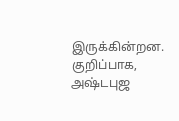இருக்கின்றன. குறிப்பாக,
அஷ்டபுஜ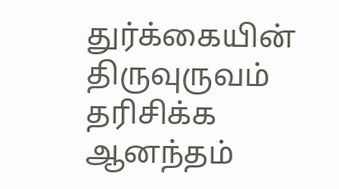துர்க்கையின் திருவுருவம் தரிசிக்க ஆனந்தம்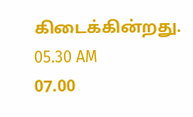கிடைக்கின்றது.
05.30 AM
07.00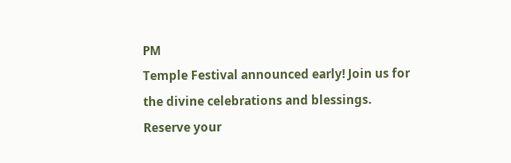PM
Temple Festival announced early! Join us for the divine celebrations and blessings.
Reserve your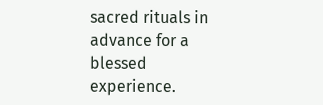sacred rituals in advance for a blessed experience.